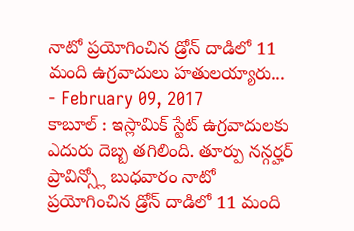నాటో ప్రయోగించిన డ్రోన్ దాడిలో 11 మంది ఉగ్రవాదులు హతులయ్యారు...
- February 09, 2017
కాబూల్ : ఇస్లామిక్ స్టేట్ ఉగ్రవాదులకు ఎదురు దెబ్బ తగిలింది. తూర్పు నన్గర్హర్ ప్రావిన్స్లో బుధవారం నాటో ప్రయోగించిన డ్రోన్ దాడిలో 11 మంది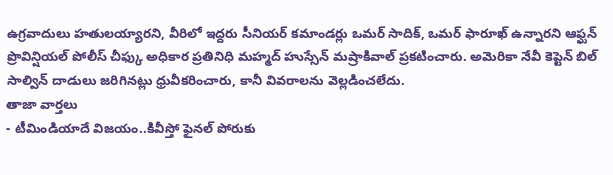ఉగ్రవాదులు హతులయ్యారని, వీరిలో ఇద్దరు సీనియర్ కమాండర్లు ఒమర్ సాదిక్, ఒమర్ ఫారూఖ్ ఉన్నారని ఆఫ్ఘన్ ప్రొవిన్షియల్ పోలీస్ చీఫ్కు అధికార ప్రతినిధి మహ్మద్ హుస్సేన్ మష్రాకివాల్ ప్రకటించారు. అమెరికా నేవీ కెప్టెన్ బిల్ సాల్విన్ దాడులు జరిగినట్లు ధ్రువీకరించారు, కానీ వివరాలను వెల్లడించలేదు.
తాజా వార్తలు
- టీమిండియాదే విజయం..కివీస్తో ఫైనల్ పోరుకు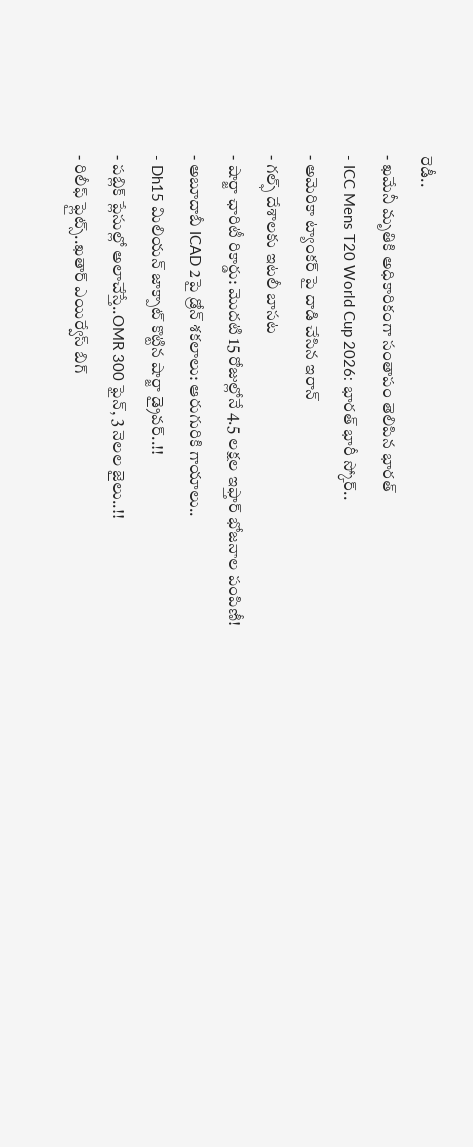రెడీ..
- ఖమేనీ మృతికి అధికారికంగా సంతాపం తెలిపిన భారత్
- ICC Mens T20 World Cup 2026: భారత్ భారీ స్కోర్..
- అమెరికా ట్యాంకర్ పై దాడి చేసిన ఇరాన్
- గల్ఫ్ దేశాలకు ఇటలీ బాసట
- షార్జా ఛారిటీ రికార్డు: మొదటి 15 రోజుల్లోనే 4.5 లక్షల ఇఫ్తార్ భోజనాల పంపిణీ!
- అబూదాబీ ICAD 2పై డ్రోన్ శకలాలు: ఆరుగురికి గాయాలు..
- Dh15 మిలియన్ జాక్పాట్ కొట్టిన షార్జా డ్రైవర్..!!
- పబ్లిక్ ప్లేసుల్లో అలాచేస్తే..OMR 300 ఫైన్, 3 నెలల జైలు..!!
- రిలీఫ్ ఫ్లైట్స్..ఖతార్ ఎయిర్వేస్ బిగ్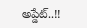అప్డేట్..!!